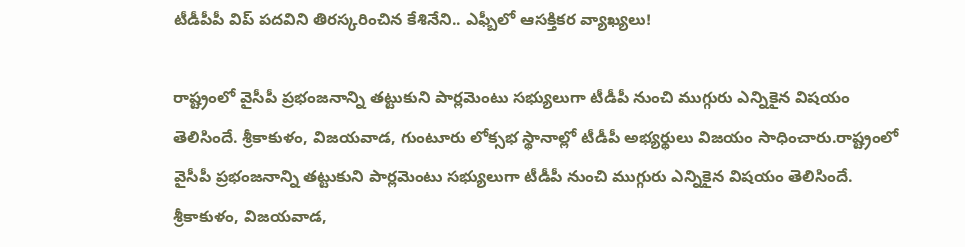టీడీపీపీ విప్ పదవిని తిరస్కరించిన కేశినేని.. ఎఫ్బీలో ఆసక్తికర వ్యాఖ్యలు!

రాష్ట్రంలో వైసీపీ ప్రభంజనాన్ని తట్టుకుని పార్లమెంటు సభ్యులుగా టీడీపీ నుంచి ముగ్గురు ఎన్నికైన విషయం తెలిసిందే. శ్రీకాకుళం, విజయవాడ, గుంటూరు లోక్సభ స్థానాల్లో టీడీపీ అభ్యర్థులు విజయం సాధించారు.రాష్ట్రంలో వైసీపీ ప్రభంజనాన్ని తట్టుకుని పార్లమెంటు సభ్యులుగా టీడీపీ నుంచి ముగ్గురు ఎన్నికైన విషయం తెలిసిందే. శ్రీకాకుళం, విజయవాడ,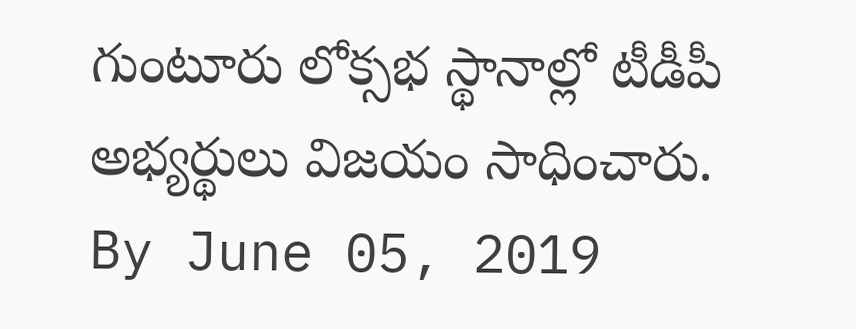గుంటూరు లోక్సభ స్థానాల్లో టీడీపీ అభ్యర్థులు విజయం సాధించారు.
By June 05, 2019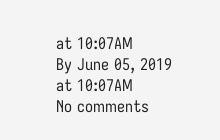at 10:07AM
By June 05, 2019 at 10:07AM
No comments